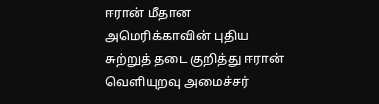ஈரான் மீதான அமெரிக்காவின் புதிய சுற்றுத் தடை குறித்து ஈரான் வெளியுறவு அமைச்சர்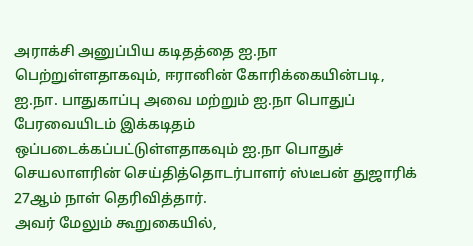அராக்சி அனுப்பிய கடிதத்தை ஐ.நா பெற்றுள்ளதாகவும், ஈரானின் கோரிக்கையின்படி, ஐ.நா. பாதுகாப்பு அவை மற்றும் ஐ.நா பொதுப் பேரவையிடம் இக்கடிதம் ஒப்படைக்கப்பட்டுள்ளதாகவும் ஐ.நா பொதுச் செயலாளரின் செய்தித்தொடர்பாளர் ஸ்டீபன் துஜாரிக் 27ஆம் நாள் தெரிவித்தார்.
அவர் மேலும் கூறுகையில்,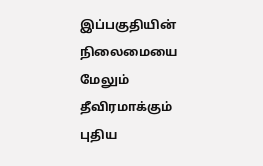இப்பகுதியின் நிலைமையை மேலும் தீவிரமாக்கும் புதிய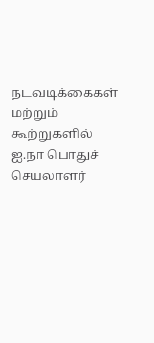நடவடிக்கைகள் மற்றும் கூற்றுகளில் ஐ.நா பொதுச் செயலாளர்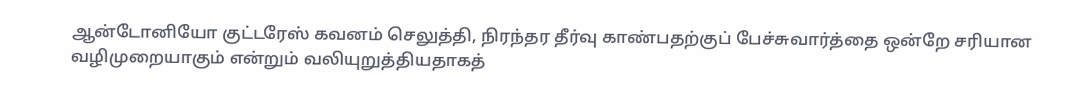ஆன்டோனியோ குட்டரேஸ் கவனம் செலுத்தி, நிரந்தர தீர்வு காண்பதற்குப் பேச்சுவார்த்தை ஒன்றே சரியான வழிமுறையாகும் என்றும் வலியுறுத்தியதாகத்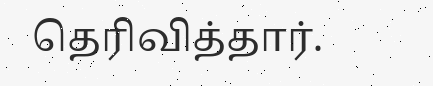தெரிவித்தார்.